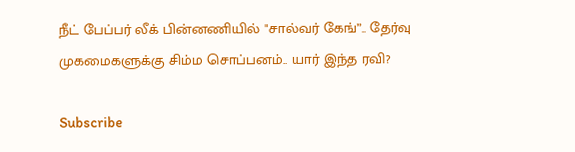நீட் பேப்பர் லீக் பின்னணியில் "சால்வர் கேங்”.. தேர்வு முகமைகளுக்கு சிம்ம சொப்பனம்.. யார் இந்த ரவி?

Subscribe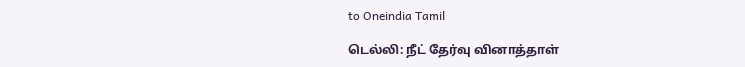to Oneindia Tamil

டெல்லி: நீட் தேர்வு வினாத்தாள்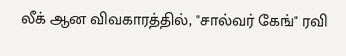லீக் ஆன விவகாரத்தில், "சால்வர் கேங்" ரவி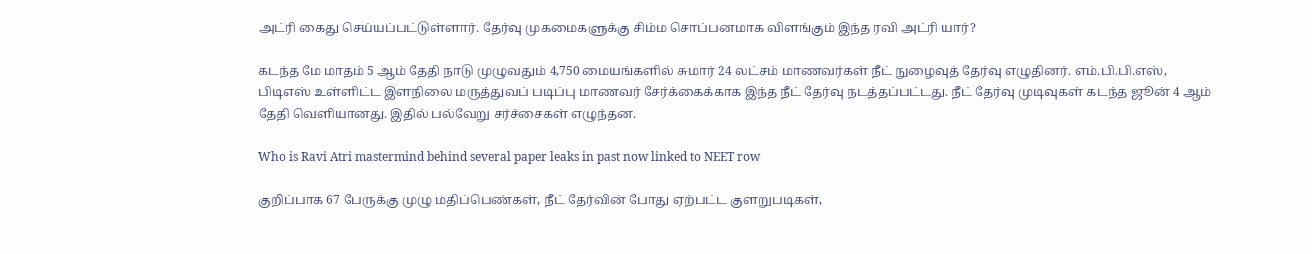அட்ரி கைது செய்யப்பட்டுள்ளார். தேர்வு முகமைகளுக்கு சிம்ம சொப்பனமாக விளங்கும் இந்த ரவி அட்ரி யார்?

கடந்த மே மாதம் 5 ஆம் தேதி நாடு முழுவதும் 4,750 மையங்களில் சுமார் 24 லட்சம் மாணவர்கள் நீட் நுழைவுத் தேர்வு எழுதினர். எம்.பி.பி.எஸ், பிடிஎஸ் உள்ளிட்ட இளநிலை மருத்துவப் படிப்பு மாணவர் சேர்க்கைக்காக இந்த நீட் தேர்வு நடத்தப்பட்டது. நீட் தேர்வு முடிவுகள் கடந்த ஜூன் 4 ஆம் தேதி வெளியானது. இதில் பல்வேறு சர்ச்சைகள் எழுந்தன.

Who is Ravi Atri mastermind behind several paper leaks in past now linked to NEET row

குறிப்பாக 67 பேருக்கு முழு மதிப்பெண்கள், நீட் தேர்வின் போது ஏற்பட்ட குளறுபடிகள்,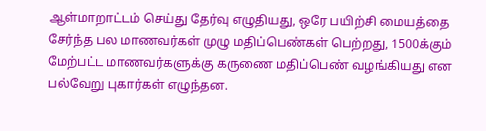ஆள்மாறாட்டம் செய்து தேர்வு எழுதியது, ஒரே பயிற்சி மையத்தை சேர்ந்த பல மாணவர்கள் முழு மதிப்பெண்கள் பெற்றது, 1500க்கும் மேற்பட்ட மாணவர்களுக்கு கருணை மதிப்பெண் வழங்கியது என பல்வேறு புகார்கள் எழுந்தன.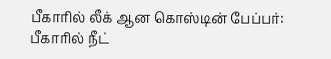பீகாரில் லீக் ஆன கொஸ்டின் பேப்பர்: பீகாரில் நீட்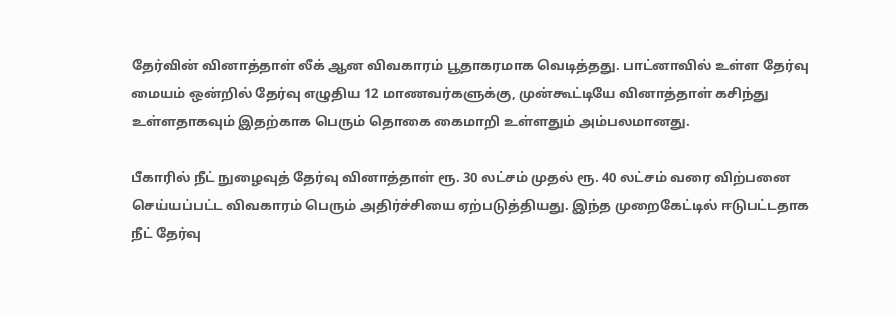தேர்வின் வினாத்தாள் லீக் ஆன விவகாரம் பூதாகரமாக வெடித்தது. பாட்னாவில் உள்ள தேர்வு மையம் ஒன்றில் தேர்வு எழுதிய 12 மாணவர்களுக்கு, முன்கூட்டியே வினாத்தாள் கசிந்து உள்ளதாகவும் இதற்காக பெரும் தொகை கைமாறி உள்ளதும் அம்பலமானது.

பீகாரில் நீட் நுழைவுத் தேர்வு வினாத்தாள் ரூ. 30 லட்சம் முதல் ரூ. 40 லட்சம் வரை விற்பனை செய்யப்பட்ட விவகாரம் பெரும் அதிர்ச்சியை ஏற்படுத்தியது. இந்த முறைகேட்டில் ஈடுபட்டதாக நீட் தேர்வு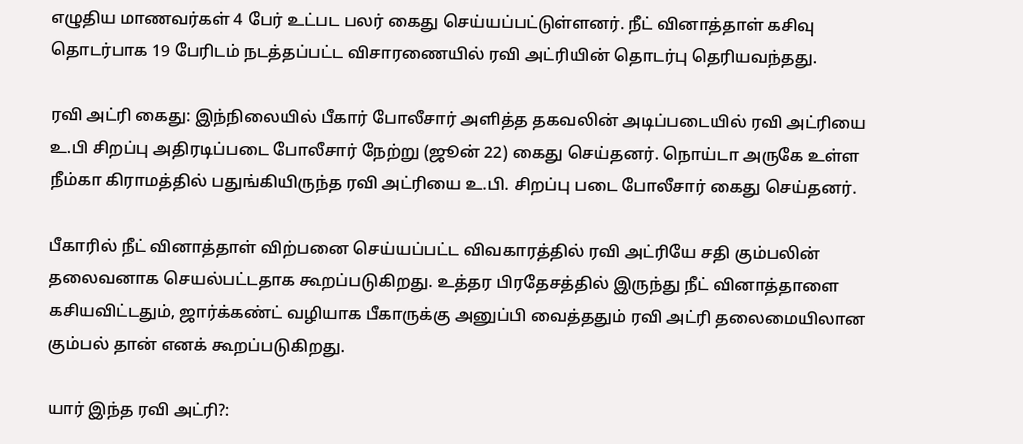எழுதிய மாணவர்கள் 4 பேர் உட்பட பலர் கைது செய்யப்பட்டுள்ளனர். நீட் வினாத்தாள் கசிவு தொடர்பாக 19 பேரிடம் நடத்தப்பட்ட விசாரணையில் ரவி அட்ரியின் தொடர்பு தெரியவந்தது.

ரவி அட்ரி கைது: இந்நிலையில் பீகார் போலீசார் அளித்த தகவலின் அடிப்படையில் ரவி அட்ரியை உ.பி சிறப்பு அதிரடிப்படை போலீசார் நேற்று (ஜூன் 22) கைது செய்தனர். நொய்டா அருகே உள்ள நீம்கா கிராமத்தில் பதுங்கியிருந்த ரவி அட்ரியை உ.பி. சிறப்பு படை போலீசார் கைது செய்தனர்.

பீகாரில் நீட் வினாத்தாள் விற்பனை செய்யப்பட்ட விவகாரத்தில் ரவி அட்ரியே சதி கும்பலின் தலைவனாக செயல்பட்டதாக கூறப்படுகிறது. உத்தர பிரதேசத்தில் இருந்து நீட் வினாத்தாளை கசியவிட்டதும், ஜார்க்கண்ட் வழியாக பீகாருக்கு அனுப்பி வைத்ததும் ரவி அட்ரி தலைமையிலான கும்பல் தான் எனக் கூறப்படுகிறது.

யார் இந்த ரவி அட்ரி?: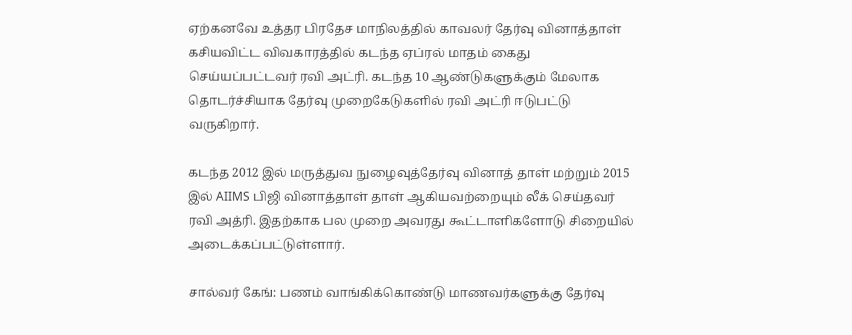ஏற்கனவே உத்தர பிரதேச மாநிலத்தில் காவலர் தேர்வு வினாத்தாள் கசியவிட்ட விவகாரத்தில் கடந்த ஏப்ரல் மாதம் கைது செய்யப்பட்டவர் ரவி அட்ரி. கடந்த 10 ஆண்டுகளுக்கும் மேலாக தொடர்ச்சியாக தேர்வு முறைகேடுகளில் ரவி அட்ரி ஈடுபட்டு வருகிறார்.

கடந்த 2012 இல் மருத்துவ நுழைவுத்தேர்வு வினாத் தாள் மற்றும் 2015 இல் AIIMS பிஜி வினாத்தாள் தாள் ஆகியவற்றையும் லீக் செய்தவர் ரவி அத்ரி. இதற்காக பல முறை அவரது கூட்டாளிகளோடு சிறையில் அடைக்கப்பட்டுள்ளார்.

சால்வர் கேங்: பணம் வாங்கிக்கொண்டு மாணவர்களுக்கு தேர்வு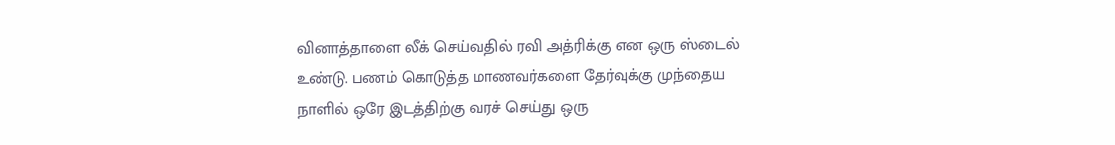வினாத்தாளை லீக் செய்வதில் ரவி அத்ரிக்கு என ஒரு ஸ்டைல் உண்டு. பணம் கொடுத்த மாணவர்களை தேர்வுக்கு முந்தைய நாளில் ஒரே இடத்திற்கு வரச் செய்து ஒரு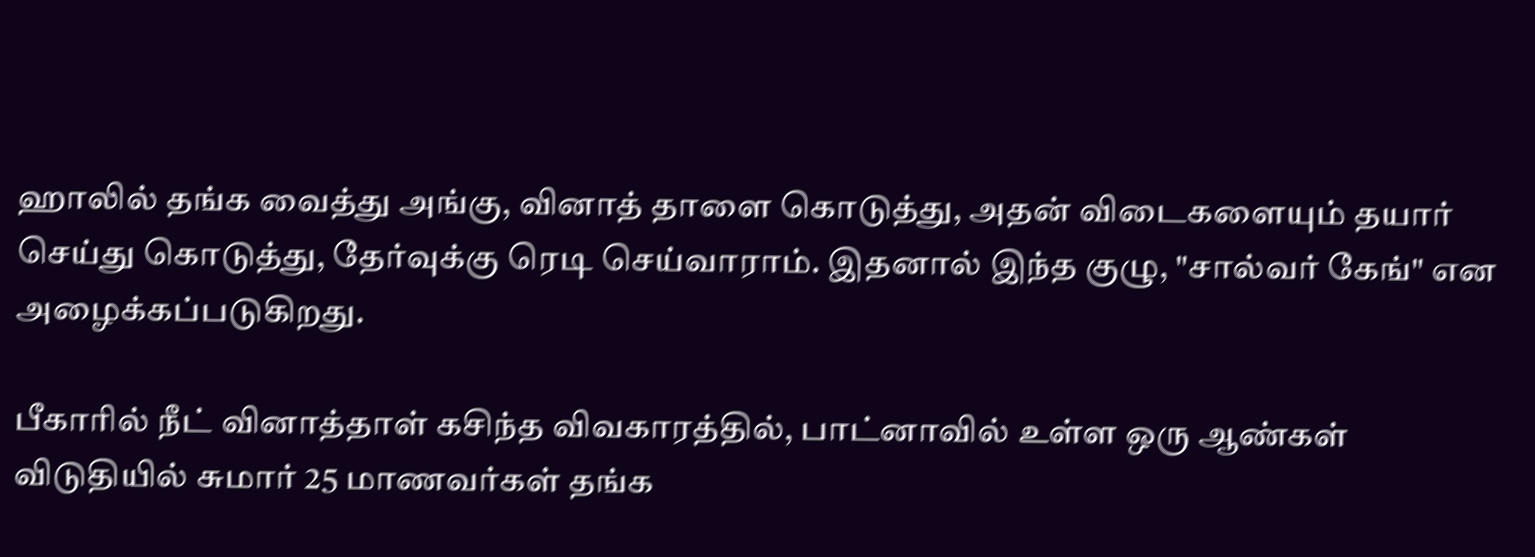ஹாலில் தங்க வைத்து அங்கு, வினாத் தாளை கொடுத்து, அதன் விடைகளையும் தயார் செய்து கொடுத்து, தேர்வுக்கு ரெடி செய்வாராம். இதனால் இந்த குழு, "சால்வர் கேங்" என அழைக்கப்படுகிறது.

பீகாரில் நீட் வினாத்தாள் கசிந்த விவகாரத்தில், பாட்னாவில் உள்ள ஒரு ஆண்கள் விடுதியில் சுமார் 25 மாணவர்கள் தங்க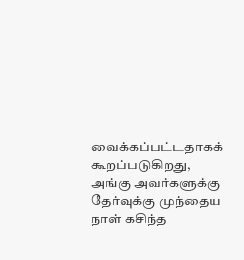வைக்கப்பட்டதாகக் கூறப்படுகிறது, அங்கு அவர்களுக்கு தேர்வுக்கு முந்தைய நாள் கசிந்த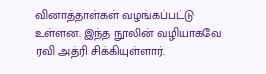வினாத்தாள்கள் வழங்கப்பட்டு உள்ளன. இந்த நூலின் வழியாகவே ரவி அத்ரி சிக்கியுள்ளார்.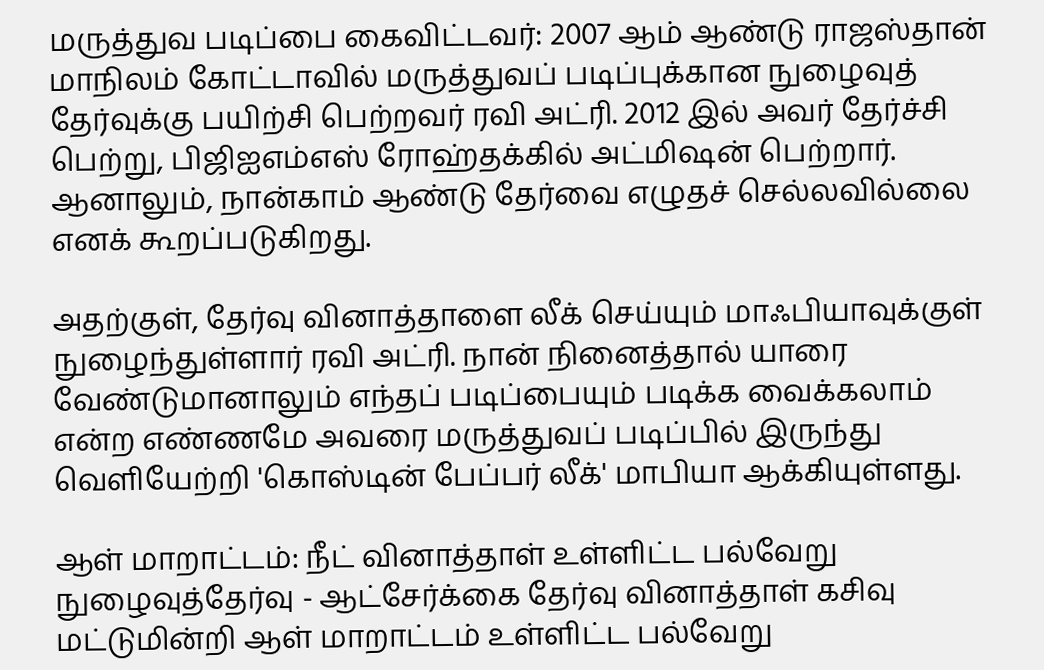மருத்துவ படிப்பை கைவிட்டவர்: 2007 ஆம் ஆண்டு ராஜஸ்தான் மாநிலம் கோட்டாவில் மருத்துவப் படிப்புக்கான நுழைவுத் தேர்வுக்கு பயிற்சி பெற்றவர் ரவி அட்ரி. 2012 இல் அவர் தேர்ச்சி பெற்று, பிஜிஐஎம்எஸ் ரோஹ்தக்கில் அட்மிஷன் பெற்றார். ஆனாலும், நான்காம் ஆண்டு தேர்வை எழுதச் செல்லவில்லை எனக் கூறப்படுகிறது.

அதற்குள், தேர்வு வினாத்தாளை லீக் செய்யும் மாஃபியாவுக்குள் நுழைந்துள்ளார் ரவி அட்ரி. நான் நினைத்தால் யாரை வேண்டுமானாலும் எந்தப் படிப்பையும் படிக்க வைக்கலாம் என்ற எண்ணமே அவரை மருத்துவப் படிப்பில் இருந்து வெளியேற்றி 'கொஸ்டின் பேப்பர் லீக்' மாபியா ஆக்கியுள்ளது.

ஆள் மாறாட்டம்: நீட் வினாத்தாள் உள்ளிட்ட பல்வேறு நுழைவுத்தேர்வு - ஆட்சேர்க்கை தேர்வு வினாத்தாள் கசிவு மட்டுமின்றி ஆள் மாறாட்டம் உள்ளிட்ட பல்வேறு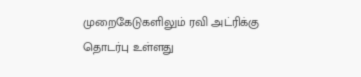முறைகேடுகளிலும் ரவி அட்ரிக்கு தொடர்பு உள்ளது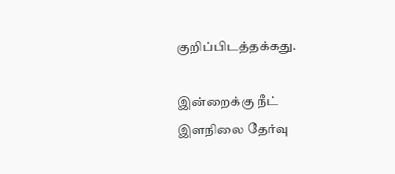குறிப்பிடத்தக்கது.

இன்றைக்கு நீட் இளநிலை தேர்வு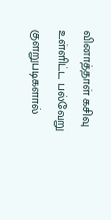வினாத்தாள் கசிவு உள்ளிட்ட பல்வேறு குளறுபடிகளால்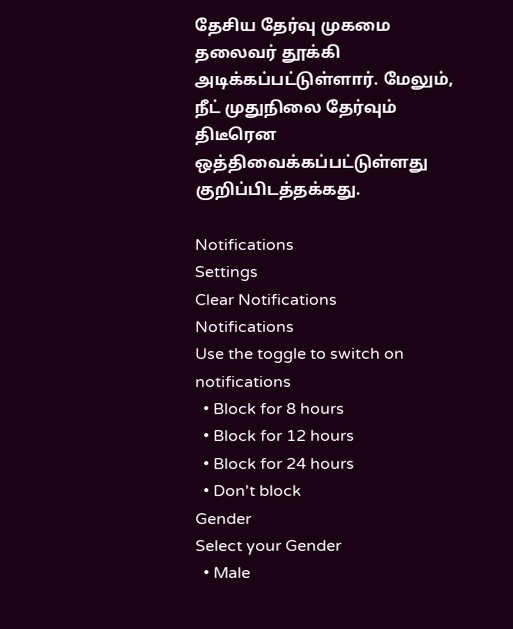தேசிய தேர்வு முகமை தலைவர் தூக்கி அடிக்கப்பட்டுள்ளார். மேலும், நீட் முதுநிலை தேர்வும் திடீரென ஒத்திவைக்கப்பட்டுள்ளது குறிப்பிடத்தக்கது.

Notifications
Settings
Clear Notifications
Notifications
Use the toggle to switch on notifications
  • Block for 8 hours
  • Block for 12 hours
  • Block for 24 hours
  • Don't block
Gender
Select your Gender
  • Male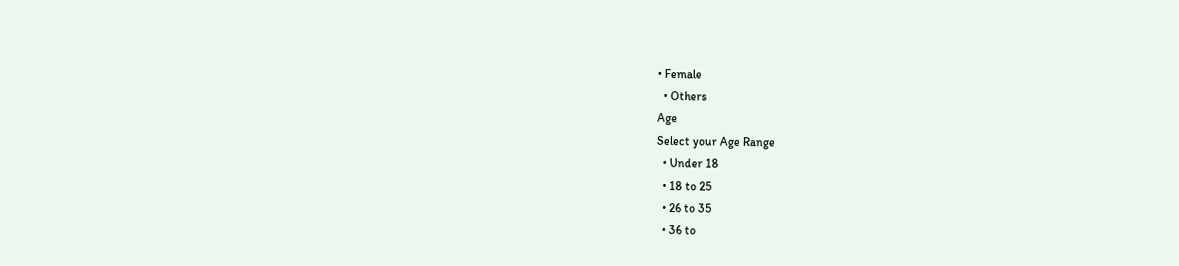• Female
  • Others
Age
Select your Age Range
  • Under 18
  • 18 to 25
  • 26 to 35
  • 36 to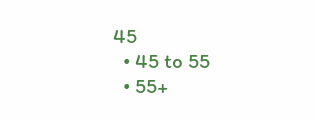45
  • 45 to 55
  • 55+